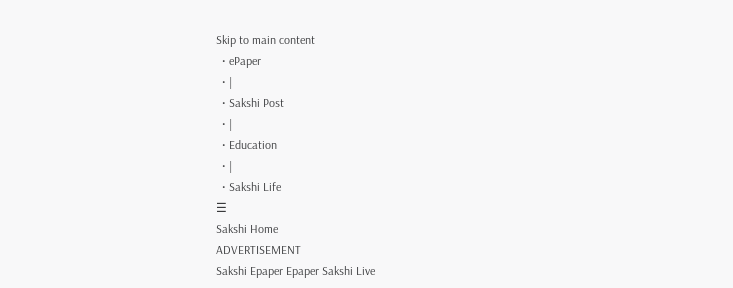Skip to main content
  • ePaper
  • |
  • Sakshi Post
  • |
  • Education
  • |
  • Sakshi Life
☰
Sakshi Home
ADVERTISEMENT
Sakshi Epaper Epaper Sakshi Live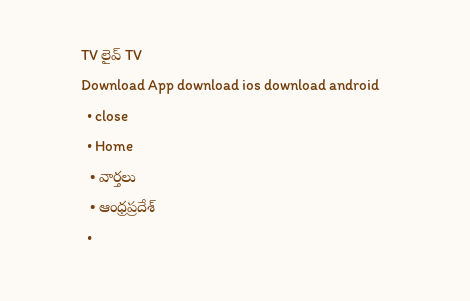TV లైవ్ TV
Download App download ios download android
  • close
  • Home
  • వార్తలు
  • ఆంధ్రప్రదేశ్
  •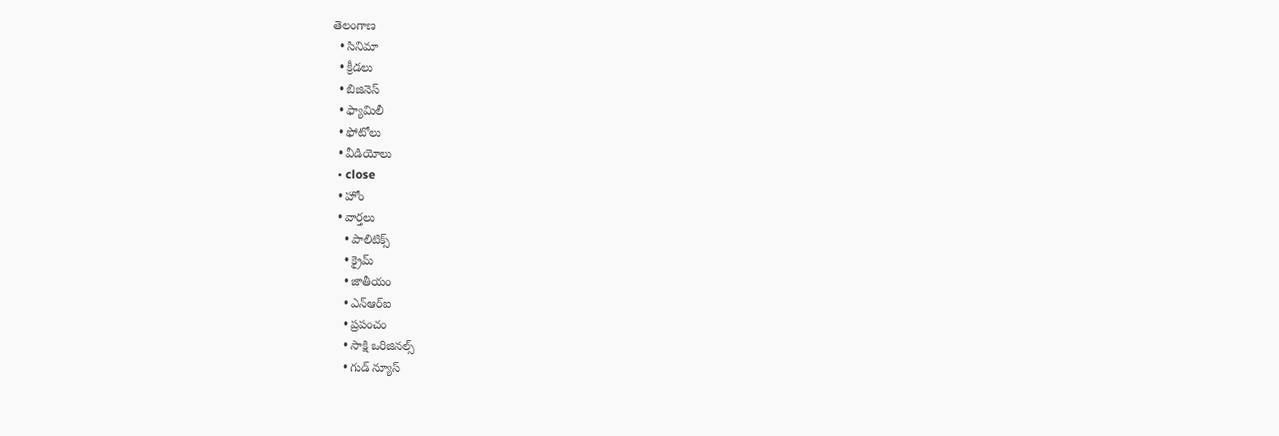తెలంగాణ
  • సినిమా
  • క్రీడలు
  • బిజినెస్
  • ఫ్యామిలీ
  • ఫోటోలు
  • వీడియోలు
  • close
  • హోం
  • వార్తలు
    • పాలిటిక్స్
    • క్రైమ్
    • జాతీయం
    • ఎన్‌ఆర్‌ఐ
    • ప్రపంచం
    • సాక్షి ఒరిజినల్స్
    • గుడ్ న్యూస్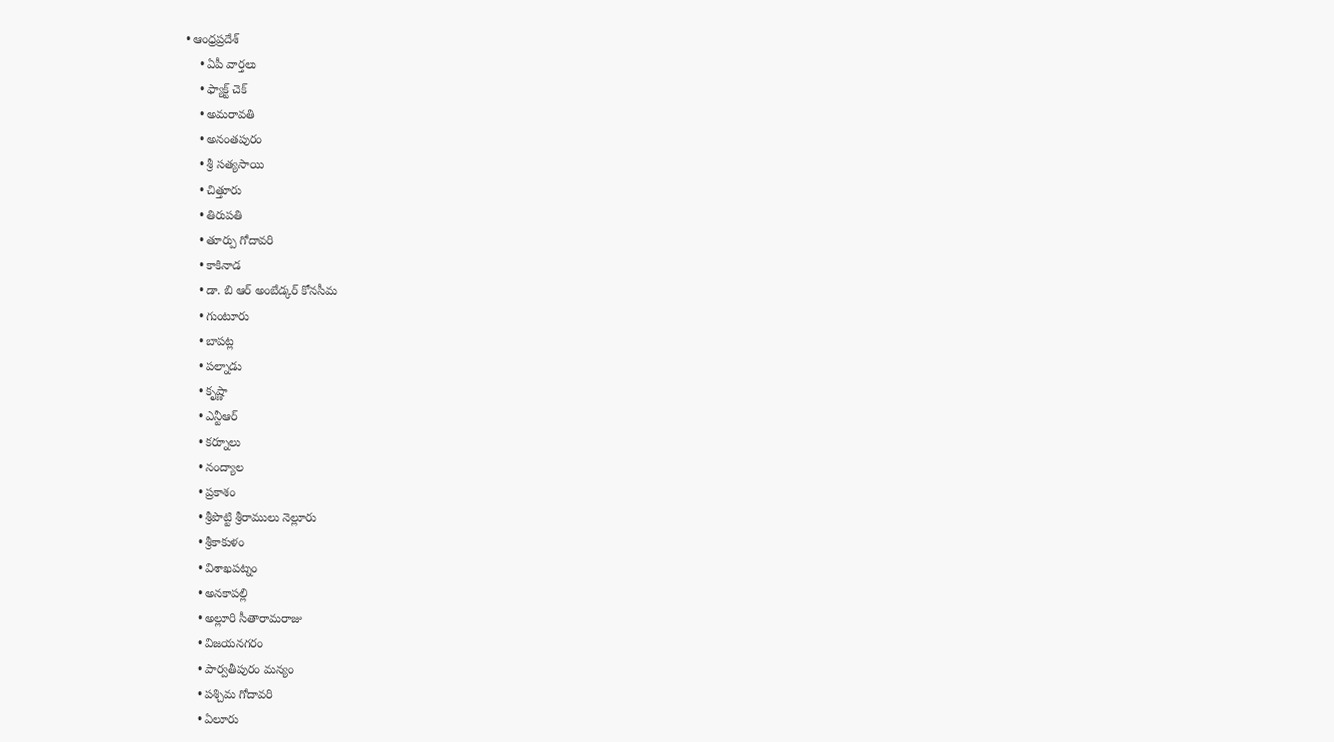• ఆంధ్రప్రదేశ్
    • ఏపీ వార్తలు
    • ఫ్యాక్ట్ చెక్
    • అమరావతి
    • అనంతపురం
    • శ్రీ సత్యసాయి
    • చిత్తూరు
    • తిరుపతి
    • తూర్పు గోదావరి
    • కాకినాడ
    • డా. బి ఆర్‌ అంబేడ్కర్‌ కోనసీమ
    • గుంటూరు
    • బాపట్ల
    • పల్నాడు
    • కృష్ణా
    • ఎన్టీఆర్
    • కర్నూలు
    • నంద్యాల
    • ప్రకాశం
    • శ్రీపొట్టి శ్రీరాములు నెల్లూరు
    • శ్రీకాకుళం
    • విశాఖపట్నం
    • అనకాపల్లి
    • అల్లూరి సీతారామరాజు
    • విజయనగరం
    • పార్వతీపురం మన్యం
    • పశ్చిమ గోదావరి
    • ఏలూరు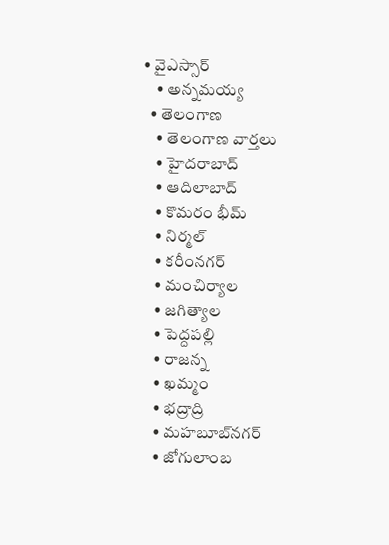• వైఎస్సార్
    • అన్నమయ్య
  • తెలంగాణ
    • తెలంగాణ వార్తలు
    • హైదరాబాద్
    • ఆదిలాబాద్
    • కొమరం భీమ్
    • నిర్మల్
    • కరీంనగర్
    • మంచిర్యాల
    • జగిత్యాల
    • పెద్దపల్లి
    • రాజన్న
    • ఖమ్మం
    • భద్రాద్రి
    • మహబూబ్‌నగర్
    • జోగులాంబ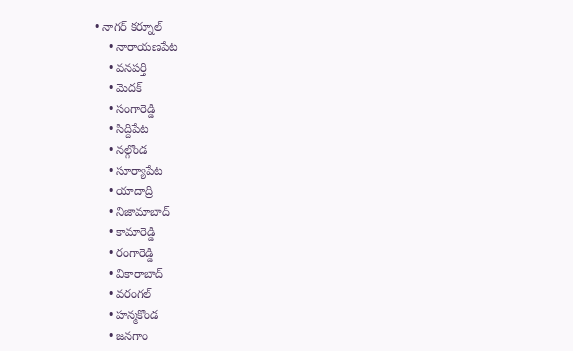• నాగర్ కర్నూల్
    • నారాయణపేట
    • వనపర్తి
    • మెదక్
    • సంగారెడ్డి
    • సిద్దిపేట
    • నల్గొండ
    • సూర్యాపేట
    • యాదాద్రి
    • నిజామాబాద్
    • కామారెడ్డి
    • రంగారెడ్డి
    • వికారాబాద్
    • వరంగల్
    • హన్మకొండ
    • జనగాం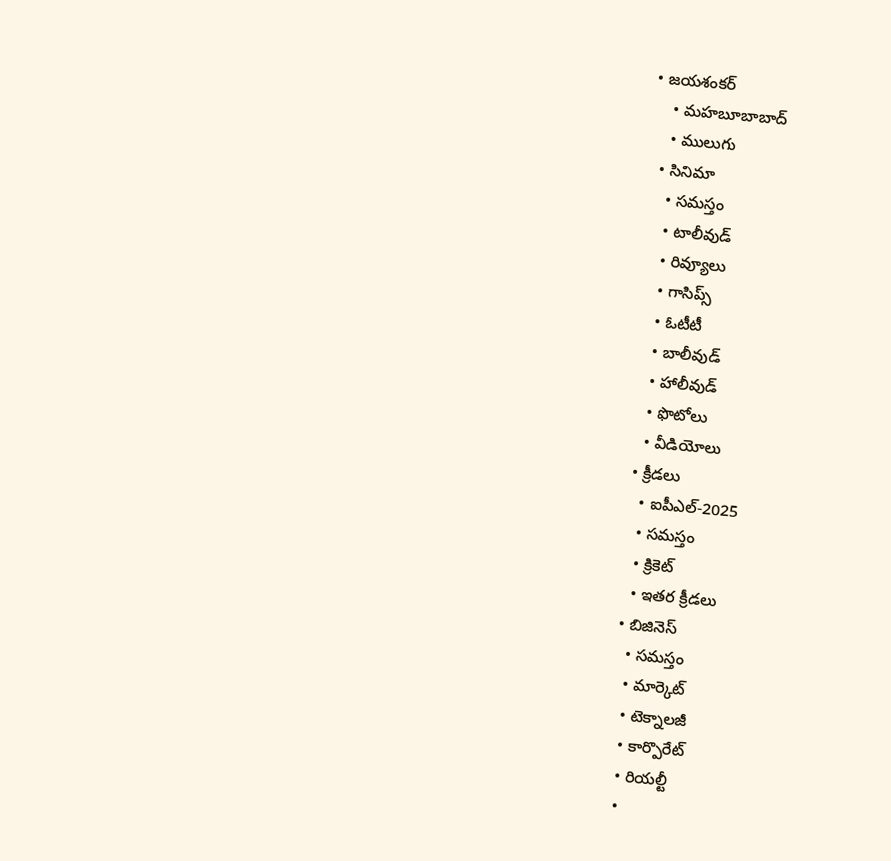• జయశంకర్
    • మహబూబాబాద్
    • ములుగు
  • సినిమా
    • సమస్తం
    • టాలీవుడ్
    • రివ్యూలు
    • గాసిప్స్
    • ఓటీటీ
    • బాలీవుడ్
    • హాలీవుడ్
    • ఫొటోలు
    • వీడియోలు
  • క్రీడలు
    • ఐపీఎల్‌-2025
    • సమస్తం
    • క్రికెట్
    • ఇతర క్రీడలు
  • బిజినెస్
    • సమస్తం
    • మార్కెట్
    • టెక్నాలజీ
    • కార్పొరేట్
    • రియల్టీ
    •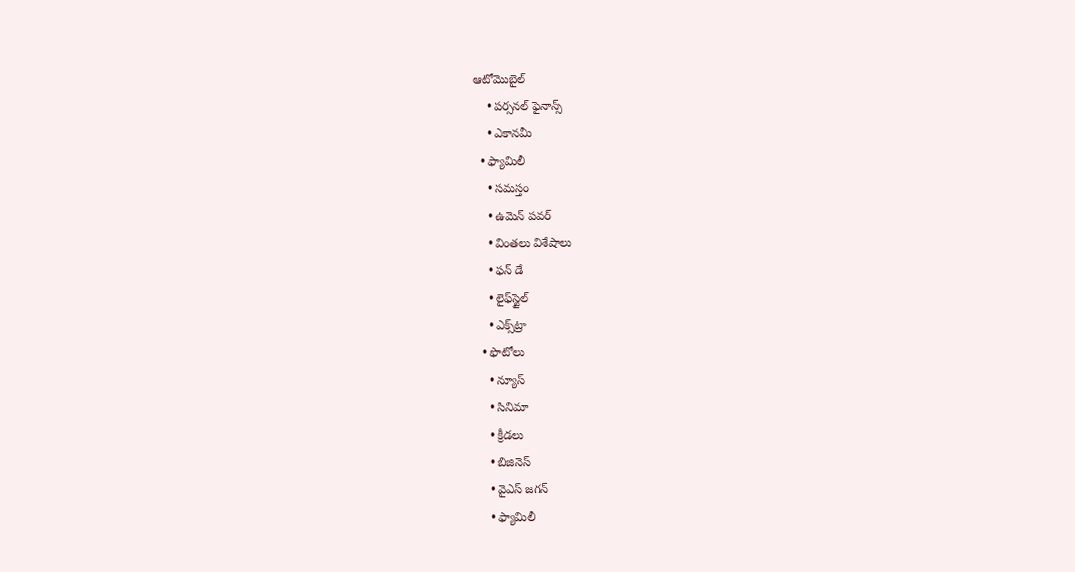ఆటోమొబైల్
    • పర్సనల్‌ ఫైనాన్స్‌
    • ఎకానమీ
  • ఫ్యామిలీ
    • సమస్తం
    • ఉమెన్‌ పవర్‌
    • వింతలు విశేషాలు
    • ఫన్ డే
    • లైఫ్‌స్టైల్‌
    • ఎక్స్‌ట్రా
  • ఫొటోలు
    • న్యూస్
    • సినిమా
    • క్రీడలు
    • బిజినెస్
    • వైఎస్‌ జగన్‌
    • ఫ్యామిలీ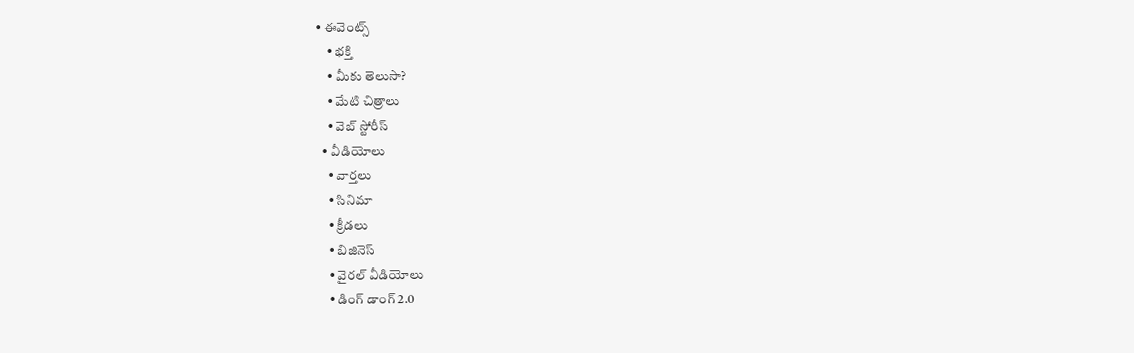• ఈవెంట్స్
    • భక్తి
    • మీకు తెలుసా?
    • మేటి చిత్రాలు
    • వెబ్ స్టోరీస్
  • వీడియోలు
    • వార్తలు
    • సినిమా
    • క్రీడలు
    • బిజినెస్
    • వైరల్ వీడియోలు
    • డింగ్ డాంగ్ 2.0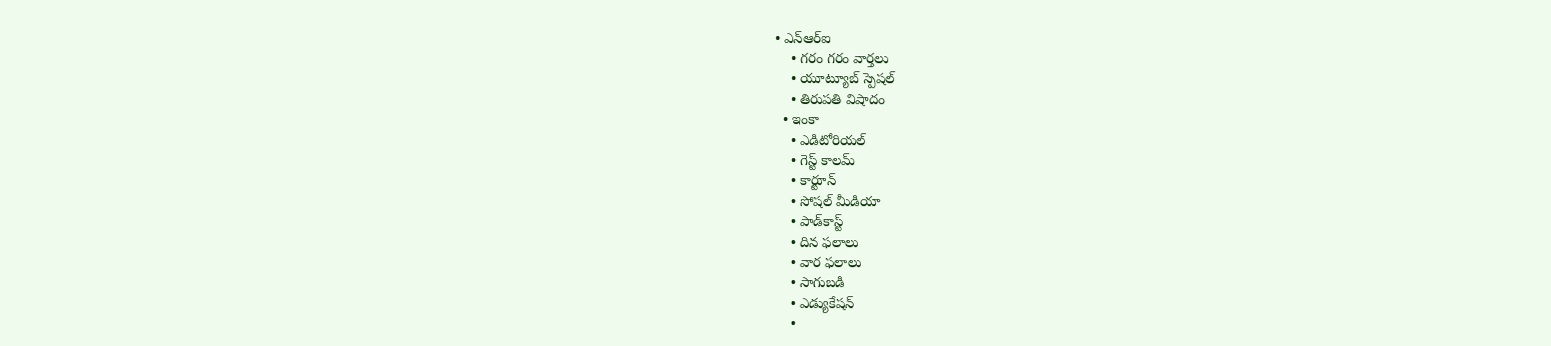• ఎన్‌ఆర్‌ఐ
    • గరం గరం వార్తలు
    • యూట్యూబ్ స్పెష‌ల్‌
    • తిరుప‌తి విషాదం
  • ఇంకా
    • ఎడిటోరియల్
    • గెస్ట్ కాలమ్
    • కార్టూన్
    • సోషల్ మీడియా
    • పాడ్‌కాస్ట్‌
    • దిన ఫలాలు
    • వార ఫలాలు
    • సాగుబడి
    • ఎడ్యుకేషన్
    •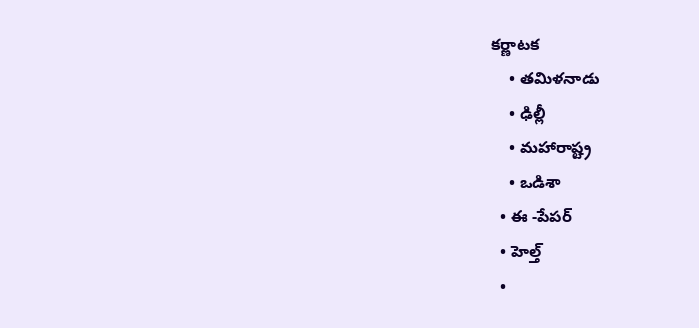కర్ణాటక
    • తమిళనాడు
    • ఢిల్లీ
    • మహారాష్ట్ర
    • ఒడిశా
  • ఈ -పేపర్
  • హెల్త్‌
  •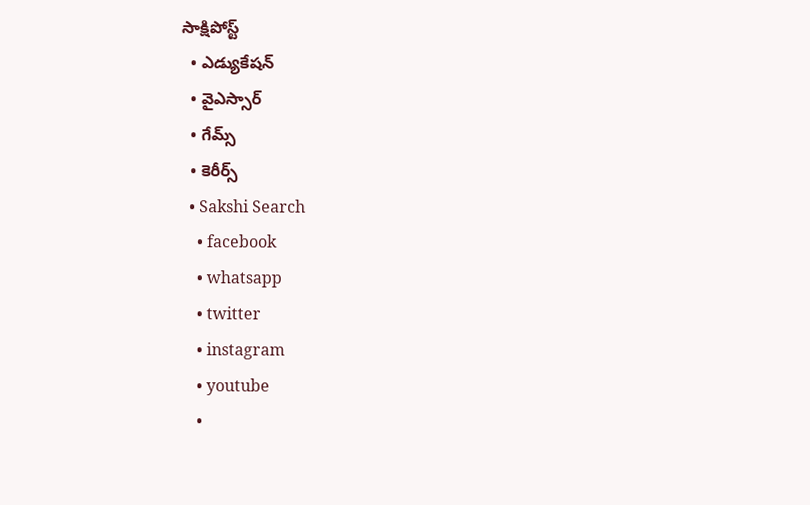సాక్షిపోస్ట్
  • ఎడ్యుకేషన్
  • వైఎస్సార్‌
  • గేమ్స్
  • కెరీర్స్
  • Sakshi Search
    • facebook
    • whatsapp
    • twitter
    • instagram
    • youtube
    •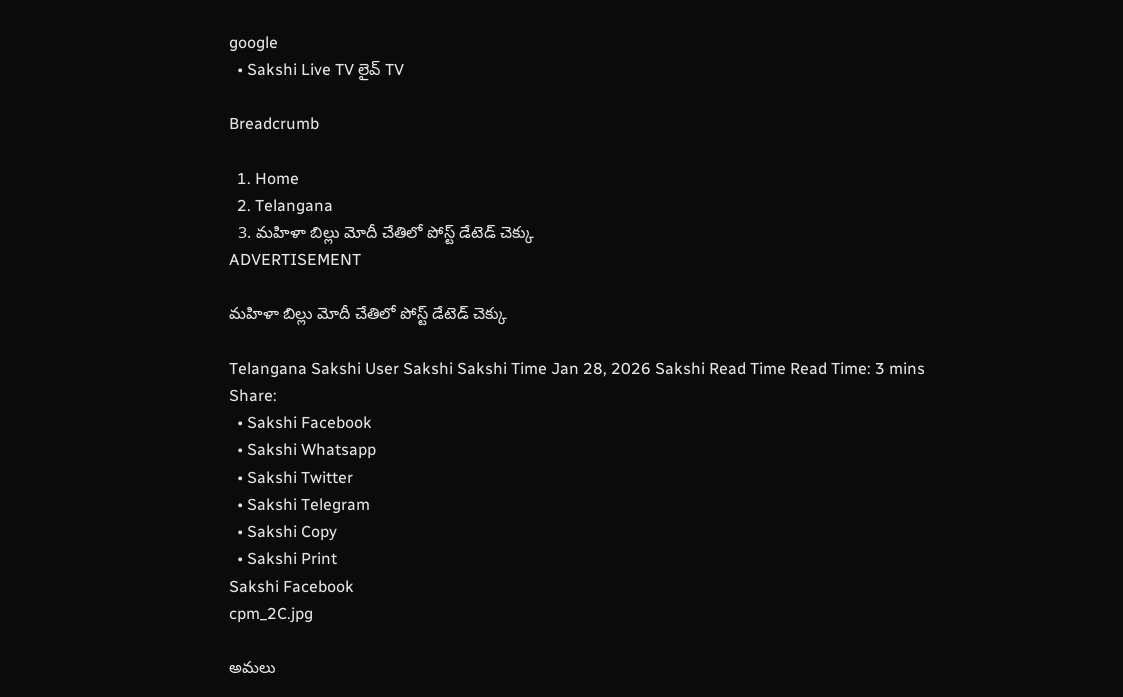google
  • Sakshi Live TV లైవ్ TV

Breadcrumb

  1. Home
  2. Telangana
  3. మహిళా బిల్లు మోదీ చేతిలో పోస్ట్‌ డేటెడ్‌ చెక్కు
ADVERTISEMENT

మహిళా బిల్లు మోదీ చేతిలో పోస్ట్‌ డేటెడ్‌ చెక్కు

Telangana Sakshi User Sakshi Sakshi Time Jan 28, 2026 Sakshi Read Time Read Time: 3 mins
Share:
  • Sakshi Facebook
  • Sakshi Whatsapp
  • Sakshi Twitter
  • Sakshi Telegram
  • Sakshi Copy
  • Sakshi Print
Sakshi Facebook
cpm_2C.jpg

అమలు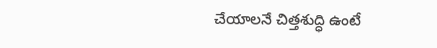చేయాలనే చిత్తశుద్ధి ఉంటే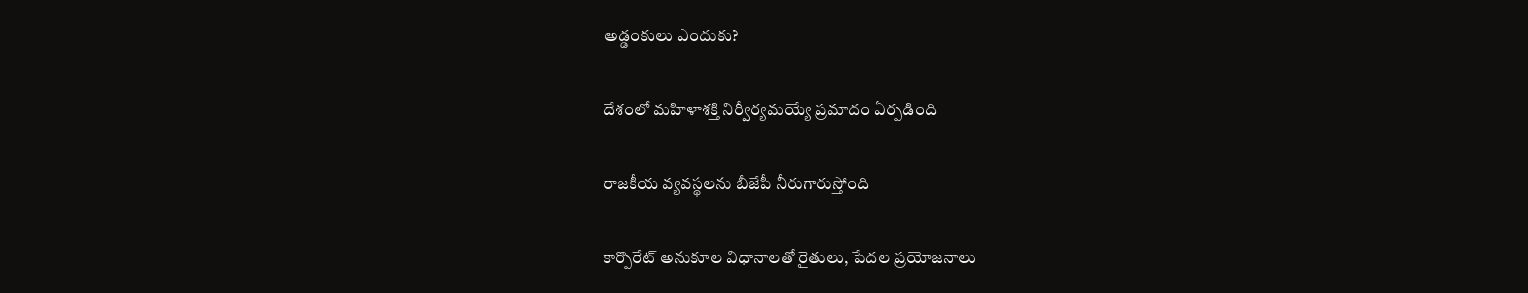అడ్డంకులు ఎందుకు?

దేశంలో మహిళాశక్తి నిర్వీర్యమయ్యే ప్రమాదం ఏర్పడింది

రాజకీయ వ్యవస్థలను బీజేపీ నీరుగారుస్తోంది

కార్పొరేట్‌ అనుకూల విధానాలతో రైతులు, పేదల ప్రయోజనాలు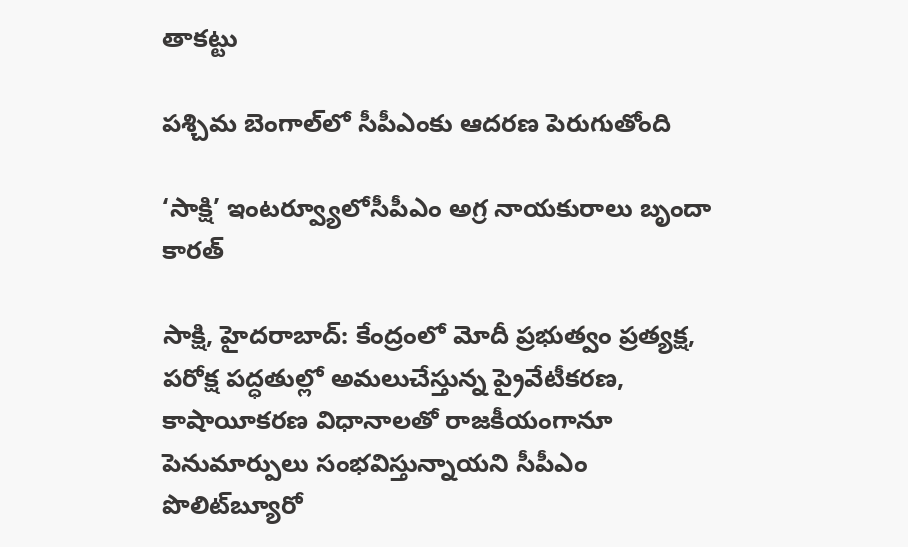తాకట్టు

పశ్చిమ బెంగాల్‌లో సీపీఎంకు ఆదరణ పెరుగుతోంది

‘సాక్షి’ ఇంటర్వ్యూలోసీపీఎం అగ్ర నాయకురాలు బృందా కారత్‌

సాక్షి, హైదరాబాద్‌: కేంద్రంలో మోదీ ప్రభుత్వం ప్రత్యక్ష, పరోక్ష పద్ధతుల్లో అమలుచేస్తున్న ప్రైవేటీకరణ, కాషాయీకరణ విధానాలతో రాజకీయంగానూ పెనుమార్పులు సంభవిస్తున్నాయని సీపీఎం పొలిట్‌బ్యూరో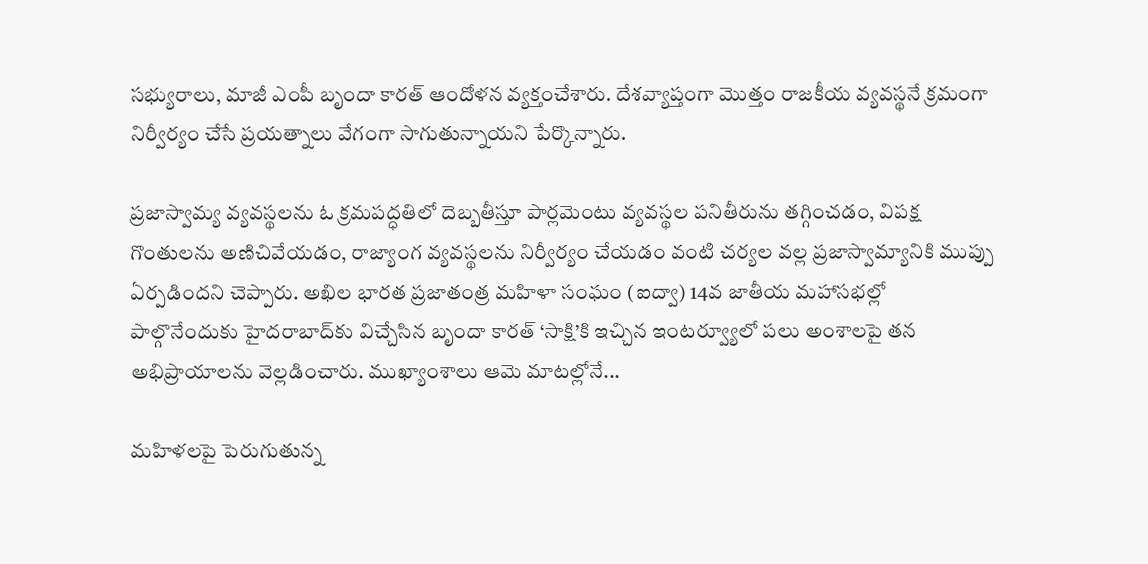సభ్యురాలు, మాజీ ఎంపీ బృందా కారత్‌ ఆందోళన వ్యక్తంచేశారు. దేశవ్యాప్తంగా మొత్తం రాజకీయ వ్యవస్థనే క్రమంగా నిర్వీర్యం చేసే ప్రయత్నాలు వేగంగా సాగుతున్నాయని పేర్కొన్నారు.

ప్రజాస్వామ్య వ్యవస్థలను ఓ క్రమపద్ధతిలో దెబ్బతీస్తూ పార్లమెంటు వ్యవస్థల పనితీరును తగ్గించడం, విపక్ష గొంతులను అణిచివేయడం, రాజ్యాంగ వ్యవస్థలను నిర్వీర్యం చేయడం వంటి చర్యల వల్ల ప్రజాస్వామ్యానికి ముప్పు ఏర్పడిందని చెప్పారు. అఖిల భారత ప్రజాతంత్ర మహిళా సంఘం (ఐద్వా) 14వ జాతీయ మహాసభల్లో పాల్గొనేందుకు హైదరాబాద్‌కు విచ్చేసిన బృందా కారత్‌ ‘సాక్షి’కి ఇచ్చిన ఇంటర్వ్యూలో పలు అంశాలపై తన అభిప్రాయాలను వెల్లడించారు. ముఖ్యాంశాలు ఆమె మాటల్లోనే...

మహిళలపై పెరుగుతున్న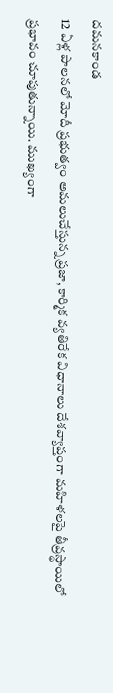దమనకాండ
12 ఏళ్ల పాలనలో మోదీ ప్రభుత్వం అమలుచేస్తున్న ప్రజా, కార్మిక వ్యతిరేక విధానాలు దేశవ్యాప్తంగా మహిళలపై తీవ్రస్థాయిలో ప్రభావం చూపుతున్నాయి. ముఖ్యంగా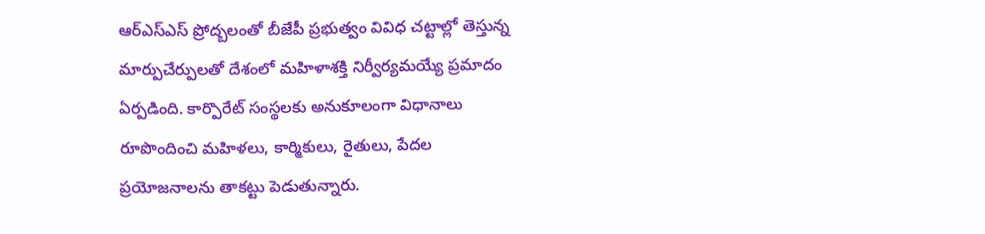ఆర్‌ఎస్‌ఎస్‌ ప్రోద్బలంతో బీజేపీ ప్రభుత్వం వివిధ చట్టాల్లో తెస్తున్న మార్పుచేర్పులతో దేశంలో మహిళాశక్తి నిర్వీర్యమయ్యే ప్రమాదం ఏర్పడింది. కార్పొరేట్‌ సంస్థలకు అనుకూలంగా విధానాలు రూపొందించి మహిళలు, కార్మికులు, రైతులు, పేదల ప్రయోజనాలను తాకట్టు పెడుతున్నారు.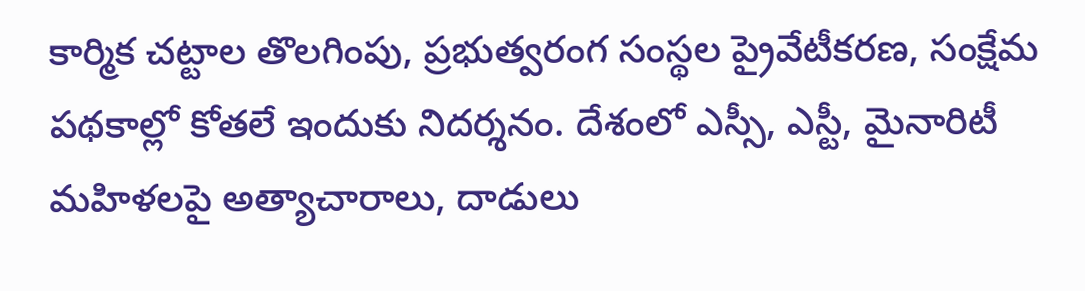కార్మిక చట్టాల తొలగింపు, ప్రభుత్వరంగ సంస్థల ప్రైవేటీకరణ, సంక్షేమ పథకాల్లో కోతలే ఇందుకు నిదర్శనం. దేశంలో ఎస్సీ, ఎస్టీ, మైనారిటీ మహిళలపై అత్యాచారాలు, దాడులు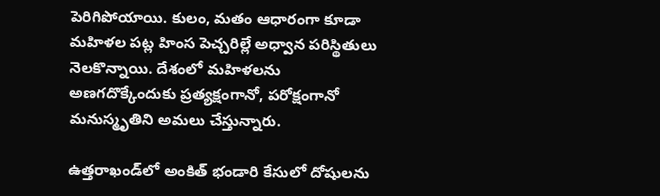పెరిగిపోయాయి. కులం, మతం ఆధారంగా కూడా మహిళల పట్ల హింస పెచ్చరిల్లే అధ్వాన పరిస్థితులు నెలకొన్నాయి. దేశంలో మహిళలను అణగదొక్కేందుకు ప్రత్యక్షంగానో, పరోక్షంగానో మనుస్మృతిని అమలు చేస్తున్నారు.

ఉత్తరాఖండ్‌లో అంకిత్‌ భండారి కేసులో దోషులను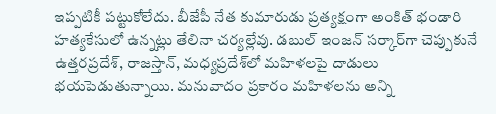ఇప్పటికీ పట్టుకోలేదు. బీజేపీ నేత కుమారుడు ప్రత్యక్షంగా అంకిత్‌ భండారి హత్యకేసులో ఉన్నట్లు తేలినా చర్యల్లేవు. డబుల్‌ ఇంజన్‌ సర్కార్‌గా చెప్పుకునే ఉత్తరప్రదేశ్, రాజస్తాన్, మధ్యప్రదేశ్‌లో మహిళలపై దాడులు భయపెడుతున్నాయి. మనువాదం ప్రకారం మహిళలను అన్ని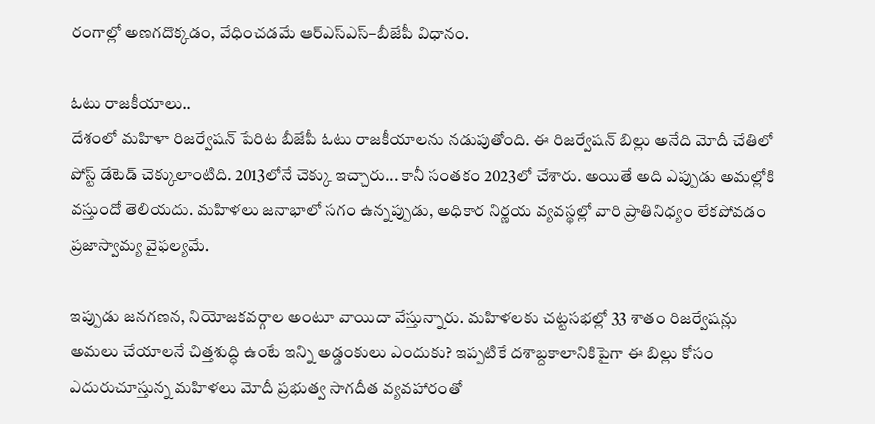రంగాల్లో అణగదొక్కడం, వేధించడమే ఆర్‌ఎస్‌ఎస్‌–బీజేపీ విధానం.

ఓటు రాజకీయాలు..
దేశంలో మహిళా రిజర్వేషన్‌ పేరిట బీజేపీ ఓటు రాజకీయాలను నడుపుతోంది. ఈ రిజర్వేషన్‌ బిల్లు అనేది మోదీ చేతిలో పోస్ట్‌ డేటెడ్‌ చెక్కులాంటిది. 2013లోనే చెక్కు ఇచ్చారు... కానీ సంతకం 2023లో చేశారు. అయితే అది ఎప్పుడు అమల్లోకి వస్తుందో తెలియదు. మహిళలు జనాభాలో సగం ఉన్నప్పుడు, అధికార నిర్ణయ వ్యవస్థల్లో వారి ప్రాతినిధ్యం లేకపోవడం ప్రజాస్వామ్య వైఫల్యమే.

ఇప్పుడు జనగణన, నియోజకవర్గాల అంటూ వాయిదా వేస్తున్నారు. మహిళలకు చట్టసభల్లో 33 శాతం రిజర్వేషన్లు అమలు చేయాలనే చిత్తశుద్ధి ఉంటే ఇన్ని అడ్డంకులు ఎందుకు? ఇప్పటికే దశాబ్దకాలానికిపైగా ఈ బిల్లు కోసం ఎదురుచూస్తున్న మహిళలు మోదీ ప్రభుత్వ సాగదీత వ్యవహారంతో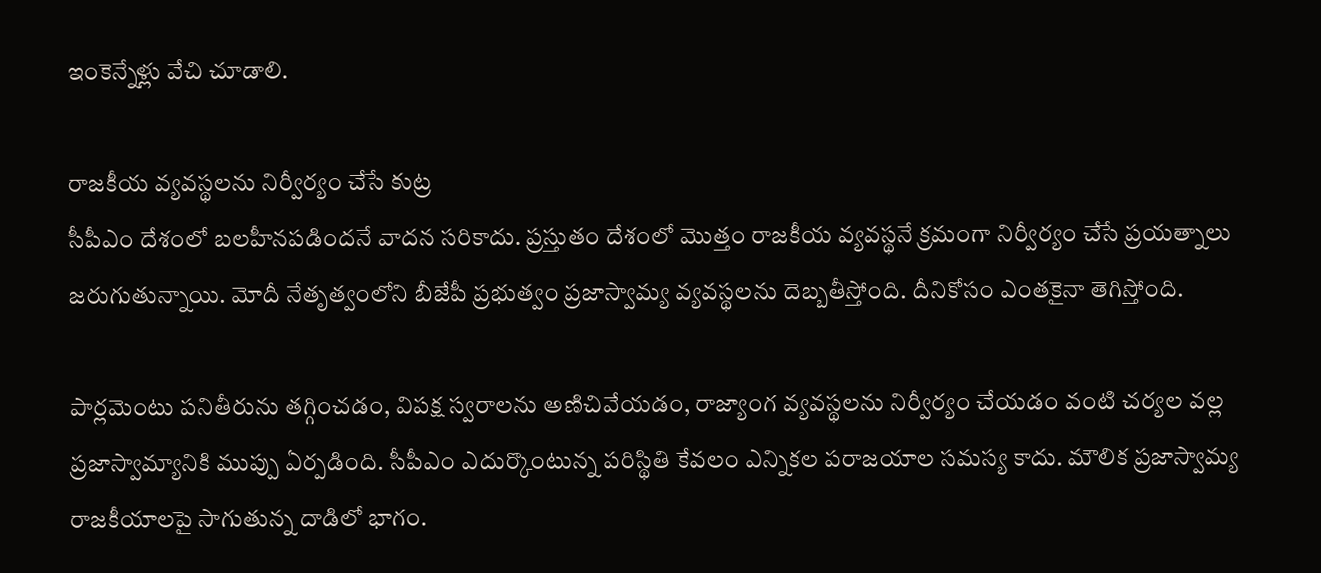ఇంకెన్నేళ్లు వేచి చూడాలి.

రాజకీయ వ్యవస్థలను నిర్వీర్యం చేసే కుట్ర
సీపీఎం దేశంలో బలహీనపడిందనే వాదన సరికాదు. ప్రస్తుతం దేశంలో మొత్తం రాజకీయ వ్యవస్థనే క్రమంగా నిర్వీర్యం చేసే ప్రయత్నాలు జరుగుతున్నాయి. మోదీ నేతృత్వంలోని బీజేపీ ప్రభుత్వం ప్రజాస్వామ్య వ్యవస్థలను దెబ్బతీస్తోంది. దీనికోసం ఎంతకైనా తెగిస్తోంది.

పార్లమెంటు పనితీరును తగ్గించడం, విపక్ష స్వరాలను అణిచివేయడం, రాజ్యాంగ వ్యవస్థలను నిర్వీర్యం చేయడం వంటి చర్యల వల్ల ప్రజాస్వామ్యానికి ముప్పు ఏర్పడింది. సీపీఎం ఎదుర్కొంటున్న పరిస్థితి కేవలం ఎన్నికల పరాజయాల సమస్య కాదు. మౌలిక ప్రజాస్వామ్య రాజకీయాలపై సాగుతున్న దాడిలో భాగం.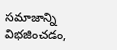సమాజాన్ని విభజించడం,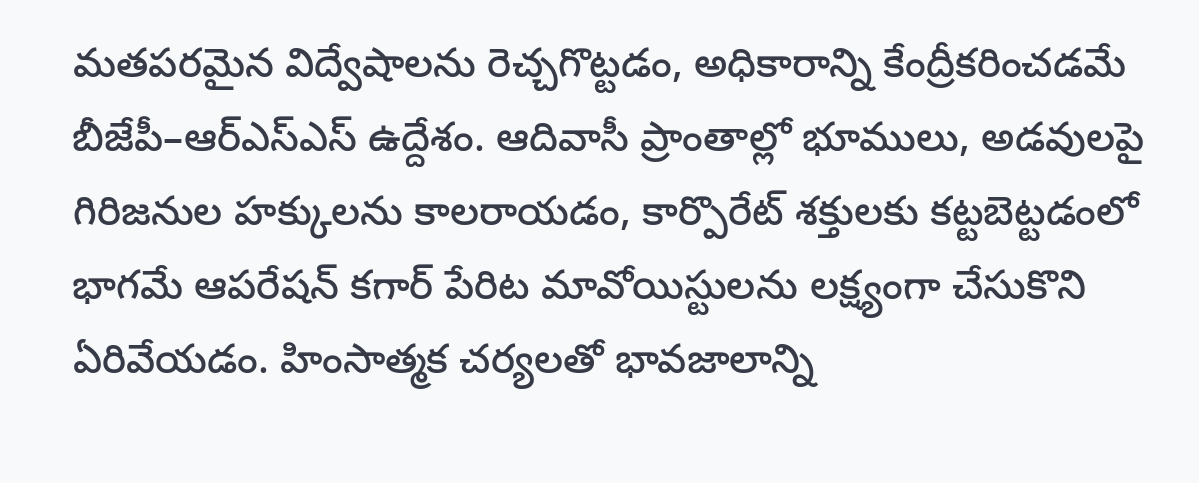మతపరమైన విద్వేషాలను రెచ్చగొట్టడం, అధికారాన్ని కేంద్రీకరించడమే బీజేపీ–ఆర్‌ఎస్‌ఎస్‌ ఉద్దేశం. ఆదివాసీ ప్రాంతాల్లో భూములు, అడవులపై గిరిజనుల హక్కులను కాలరాయడం, కార్పొరేట్‌ శక్తులకు కట్టబెట్టడంలో భాగమే ఆపరేషన్‌ కగార్‌ పేరిట మావోయిస్టులను లక్ష్యంగా చేసుకొని ఏరివేయడం. హింసాత్మక చర్యలతో భావజాలాన్ని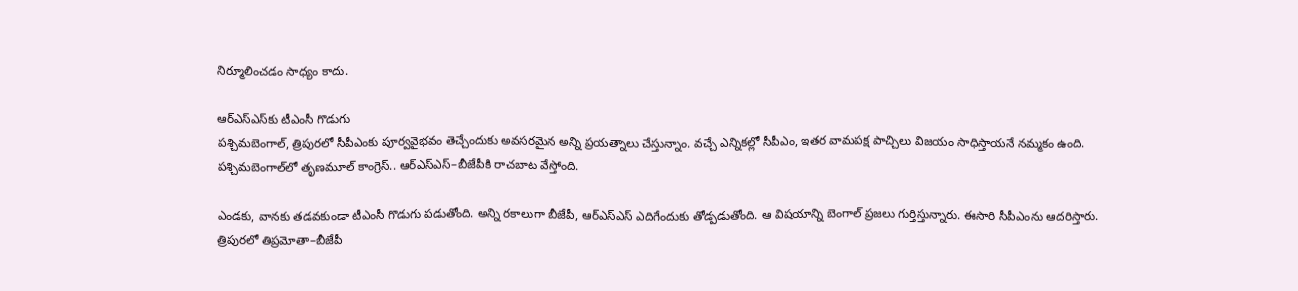నిర్మూలించడం సాధ్యం కాదు.

ఆర్‌ఎస్‌ఎస్‌కు టీఎంసీ గొడుగు
పశ్చిమబెంగాల్, త్రిపురలో సీపీఎంకు పూర్వవైభవం తెచ్చేందుకు అవసరమైన అన్ని ప్రయత్నాలు చేస్తున్నాం. వచ్చే ఎన్నికల్లో సీపీఎం, ఇతర వామపక్ష పాచ్చిలు విజయం సాధిస్తాయనే నమ్మకం ఉంది. పశ్చిమబెంగాల్‌లో తృణమూల్‌ కాంగ్రెస్‌.. ఆర్‌ఎస్‌ఎస్‌–బీజేపీకి రాచబాట వేస్తోంది.

ఎండకు, వానకు తడవకుండా టీఎంసీ గొడుగు పడుతోంది. అన్ని రకాలుగా బీజేపీ, ఆర్‌ఎస్‌ఎస్‌ ఎదిగేందుకు తోడ్పడుతోంది. ఆ విషయాన్ని బెంగాల్‌ ప్రజలు గుర్తిస్తున్నారు. ఈసారి సీపీఎంను ఆదరిస్తారు. త్రిపురలో తిప్రమోతా–బీజేపీ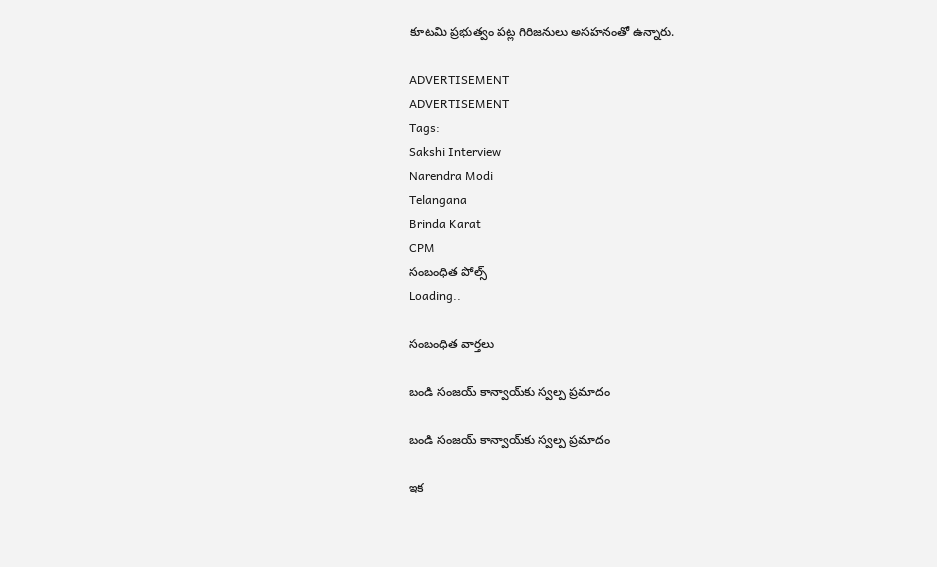కూటమి ప్రభుత్వం పట్ల గిరిజనులు అసహనంతో ఉన్నారు.

ADVERTISEMENT
ADVERTISEMENT
Tags:
Sakshi Interview
Narendra Modi
Telangana
Brinda Karat
CPM
సంబంధిత పోల్స్
Loading..

సంబంధిత వార్తలు

బండి సంజయ్‌ కాన్వాయ్‌కు స్వల్ప ప్రమాదం

బండి సంజయ్‌ కాన్వాయ్‌కు స్వల్ప ప్రమాదం

ఇక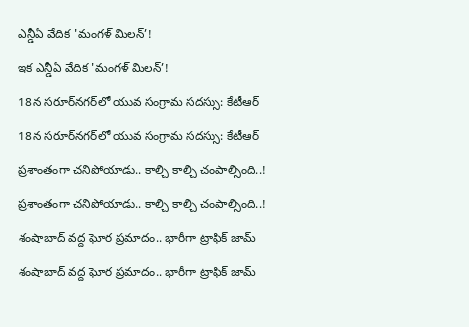ఎన్డీఏ వేదిక 'మంగళ్ మిలన్’!

ఇక ఎన్డీఏ వేదిక 'మంగళ్ మిలన్’!

18న సరూర్‌నగర్‌లో యువ సంగ్రామ సదస్సు: కేటీఆర్‌

18న సరూర్‌నగర్‌లో యువ సంగ్రామ సదస్సు: కేటీఆర్‌

ప్రశాంతంగా చనిపోయాడు.. కాల్చి కాల్చి చంపాల్సింది..!

ప్రశాంతంగా చనిపోయాడు.. కాల్చి కాల్చి చంపాల్సింది..!

శంషాబాద్‌ వద్ద ఘోర ప్రమాదం.. భారీగా ట్రాఫిక్‌ జామ్‌

శంషాబాద్‌ వద్ద ఘోర ప్రమాదం.. భారీగా ట్రాఫిక్‌ జామ్‌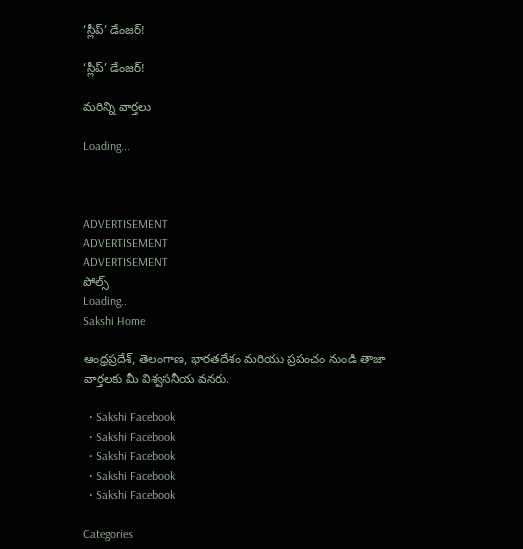‘స్లీప్‌’ డేంజర్‌!

‘స్లీప్‌’ డేంజర్‌!

మరిన్ని వార్తలు

Loading...



ADVERTISEMENT
ADVERTISEMENT
ADVERTISEMENT
పోల్స్
Loading..
Sakshi Home

ఆంధ్రప్రదేశ్, తెలంగాణ, భారతదేశం మరియు ప్రపంచం నుండి తాజా వార్తలకు మీ విశ్వసనీయ వనరు.

  • Sakshi Facebook
  • Sakshi Facebook
  • Sakshi Facebook
  • Sakshi Facebook
  • Sakshi Facebook

Categories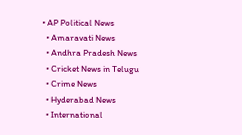• AP Political News
  • Amaravati News
  • Andhra Pradesh News
  • Cricket News in Telugu
  • Crime News
  • Hyderabad News
  • International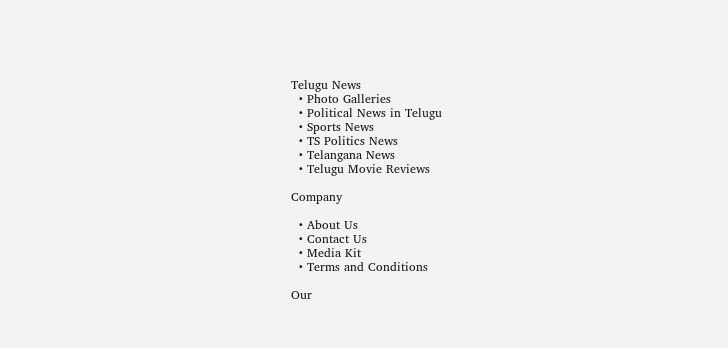Telugu News
  • Photo Galleries
  • Political News in Telugu
  • Sports News
  • TS Politics News
  • Telangana News
  • Telugu Movie Reviews

Company

  • About Us
  • Contact Us
  • Media Kit
  • Terms and Conditions

Our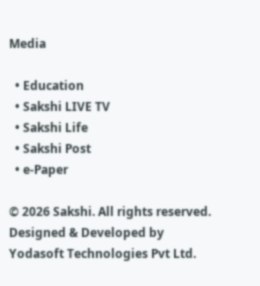Media

  • Education
  • Sakshi LIVE TV
  • Sakshi Life
  • Sakshi Post
  • e-Paper

© 2026 Sakshi. All rights reserved. Designed & Developed by Yodasoft Technologies Pvt Ltd.